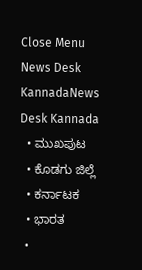Close Menu
News Desk KannadaNews Desk Kannada
  • ಮುಖಪುಟ
  • ಕೊಡಗು ಜಿಲ್ಲೆ
  • ಕರ್ನಾಟಕ
  • ಭಾರತ
  •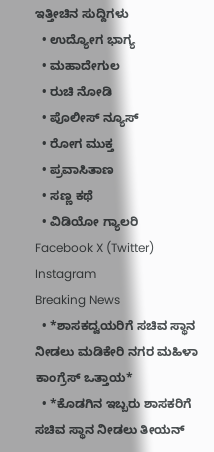ಇತ್ತೀಚಿನ ಸುದ್ದಿಗಳು
  • ಉದ್ಯೋಗ ಭಾಗ್ಯ
  • ಮಹಾದೇಗುಲ
  • ರುಚಿ ನೋಡಿ
  • ಪೊಲೀಸ್ ನ್ಯೂಸ್
  • ರೋಗ ಮುಕ್ತ
  • ಪ್ರವಾಸಿತಾಣ
  • ಸಣ್ಣ ಕಥೆ
  • ವಿಡಿಯೋ ಗ್ಯಾಲರಿ
Facebook X (Twitter) Instagram
Breaking News
  • *ಶಾಸಕದ್ವಯರಿಗೆ ಸಚಿವ ಸ್ಥಾನ ನೀಡಲು ಮಡಿಕೇರಿ ನಗರ ಮಹಿಳಾ ಕಾಂಗ್ರೆಸ್ ಒತ್ತಾಯ*
  • *ಕೊಡಗಿನ ಇಬ್ಬರು ಶಾಸಕರಿಗೆ ಸಚಿವ ಸ್ಥಾನ ನೀಡಲು ತೀಯನ್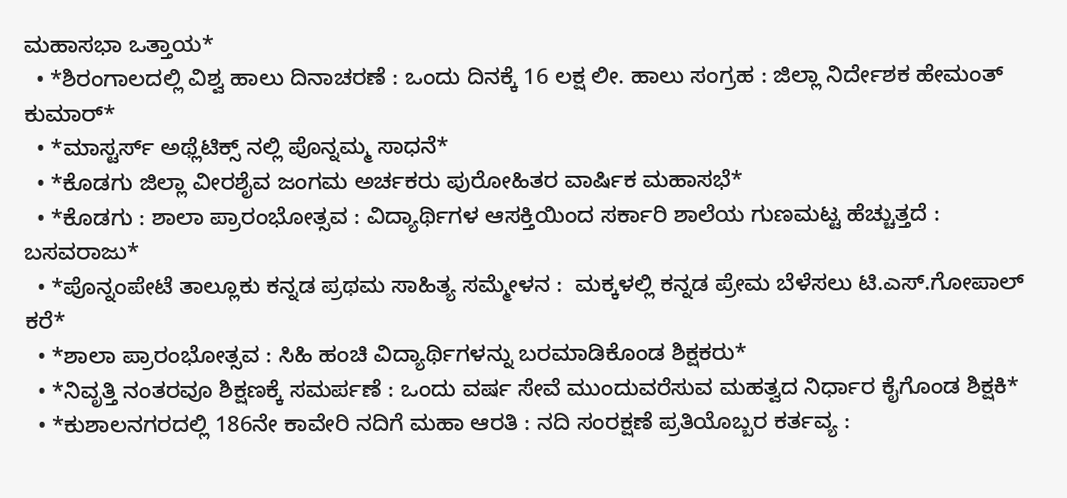ಮಹಾಸಭಾ ಒತ್ತಾಯ*
  • *ಶಿರಂಗಾಲದಲ್ಲಿ ವಿಶ್ವ ಹಾಲು ದಿನಾಚರಣೆ : ಒಂದು ದಿನಕ್ಕೆ 16 ಲಕ್ಷ ಲೀ. ಹಾಲು ಸಂಗ್ರಹ : ಜಿಲ್ಲಾ ನಿರ್ದೇಶಕ ಹೇಮಂತ್ ಕುಮಾರ್*
  • *ಮಾಸ್ಟರ್ಸ್ ಅಥ್ಲೆಟಿಕ್ಸ್ ನಲ್ಲಿ ಪೊನ್ನಮ್ಮ ಸಾಧನೆ*
  • *ಕೊಡಗು ಜಿಲ್ಲಾ ವೀರಶೈವ ಜಂಗಮ ಅರ್ಚಕರು ಪುರೋಹಿತರ ವಾರ್ಷಿಕ ಮಹಾಸಭೆ*
  • *ಕೊಡಗು : ಶಾಲಾ ಪ್ರಾರಂಭೋತ್ಸವ : ವಿದ್ಯಾರ್ಥಿಗಳ ಆಸಕ್ತಿಯಿಂದ ಸರ್ಕಾರಿ ಶಾಲೆಯ ಗುಣಮಟ್ಟ ಹೆಚ್ಚುತ್ತದೆ : ಬಸವರಾಜು*
  • *ಪೊನ್ನಂಪೇಟೆ ತಾಲ್ಲೂಕು ಕನ್ನಡ ಪ್ರಥಮ ಸಾಹಿತ್ಯ ಸಮ್ಮೇಳನ :  ಮಕ್ಕಳಲ್ಲಿ ಕನ್ನಡ ಪ್ರೇಮ ಬೆಳೆಸಲು ಟಿ.ಎಸ್.ಗೋಪಾಲ್ ಕರೆ*
  • *ಶಾಲಾ ಪ್ರಾರಂಭೋತ್ಸವ : ಸಿಹಿ ಹಂಚಿ ವಿದ್ಯಾರ್ಥಿಗಳನ್ನು ಬರಮಾಡಿಕೊಂಡ ಶಿಕ್ಷಕರು*
  • *ನಿವೃತ್ತಿ ನಂತರವೂ ಶಿಕ್ಷಣಕ್ಕೆ ಸಮರ್ಪಣೆ : ಒಂದು ವರ್ಷ ಸೇವೆ ಮುಂದುವರೆಸುವ ಮಹತ್ವದ ನಿರ್ಧಾರ ಕೈಗೊಂಡ ಶಿಕ್ಷಕಿ*
  • *ಕುಶಾಲನಗರದಲ್ಲಿ 186ನೇ ಕಾವೇರಿ ನದಿಗೆ ಮಹಾ ಆರತಿ : ನದಿ ಸಂರಕ್ಷಣೆ ಪ್ರತಿಯೊಬ್ಬರ ಕರ್ತವ್ಯ :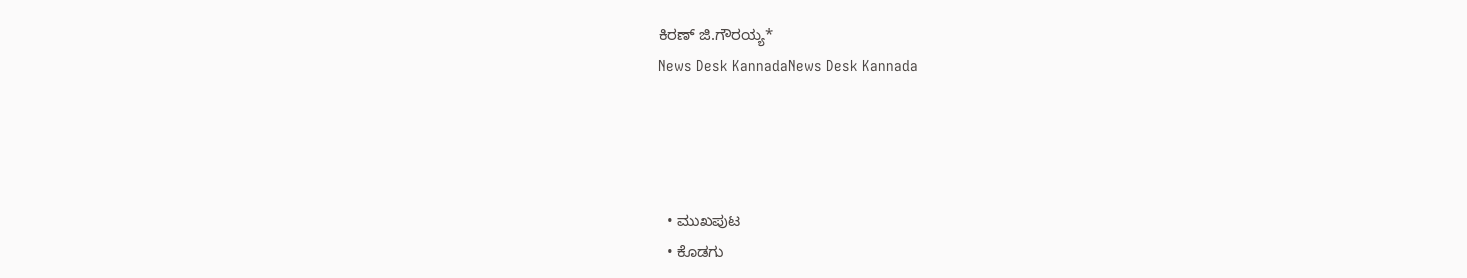ಕಿರಣ್ ಜಿ.ಗೌರಯ್ಯ*
News Desk KannadaNews Desk Kannada




  • ಮುಖಪುಟ
  • ಕೊಡಗು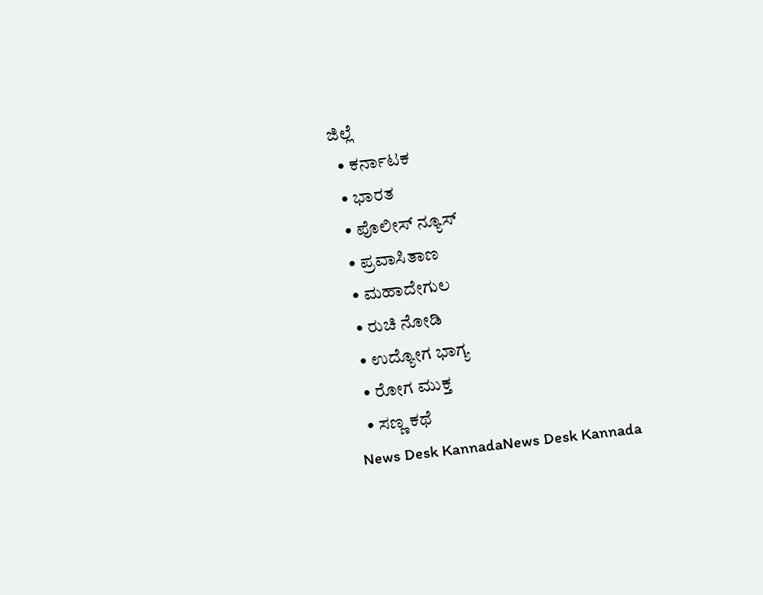ಜಿಲ್ಲೆ
  • ಕರ್ನಾಟಕ
  • ಭಾರತ
  • ಪೊಲೀಸ್ ನ್ಯೂಸ್
  • ಪ್ರವಾಸಿತಾಣ
  • ಮಹಾದೇಗುಲ
  • ರುಚಿ ನೋಡಿ
  • ಉದ್ಯೋಗ ಭಾಗ್ಯ
  • ರೋಗ ಮುಕ್ತ
  • ಸಣ್ಣ ಕಥೆ
News Desk KannadaNews Desk Kannada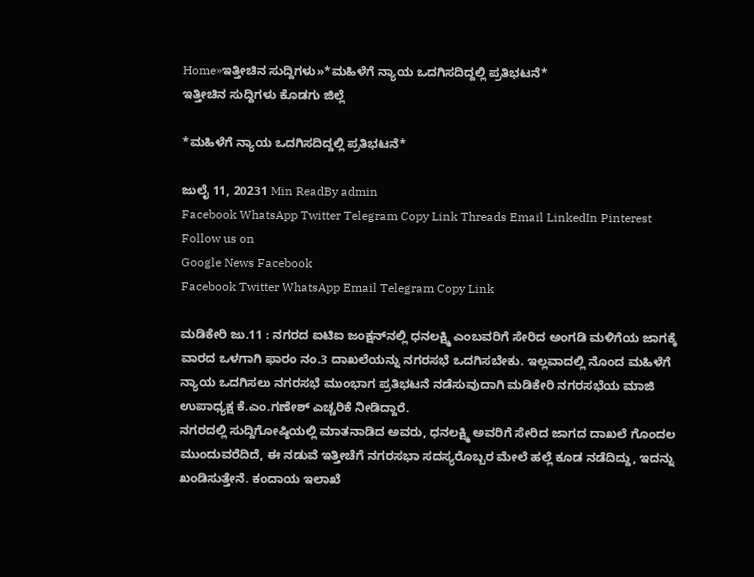Home»ಇತ್ತೀಚಿನ ಸುದ್ದಿಗಳು»*ಮಹಿಳೆಗೆ ನ್ಯಾಯ ಒದಗಿಸದಿದ್ದಲ್ಲಿ ಪ್ರತಿಭಟನೆ*
ಇತ್ತೀಚಿನ ಸುದ್ದಿಗಳು ಕೊಡಗು ಜಿಲ್ಲೆ

*ಮಹಿಳೆಗೆ ನ್ಯಾಯ ಒದಗಿಸದಿದ್ದಲ್ಲಿ ಪ್ರತಿಭಟನೆ*

ಜುಲೈ 11, 20231 Min ReadBy admin
Facebook WhatsApp Twitter Telegram Copy Link Threads Email LinkedIn Pinterest
Follow us on
Google News Facebook
Facebook Twitter WhatsApp Email Telegram Copy Link

ಮಡಿಕೇರಿ ಜು.11 : ನಗರದ ಐಟಿಐ ಜಂಕ್ಷನ್‍ನಲ್ಲಿ ಧನಲಕ್ಷ್ಮಿ ಎಂಬವರಿಗೆ ಸೇರಿದ ಅಂಗಡಿ ಮಳಿಗೆಯ ಜಾಗಕ್ಕೆ ವಾರದ ಒಳಗಾಗಿ ಫಾರಂ ನಂ.3 ದಾಖಲೆಯನ್ನು ನಗರಸಭೆ ಒದಗಿಸಬೇಕು. ಇಲ್ಲವಾದಲ್ಲಿ ನೊಂದ ಮಹಿಳೆಗೆ ನ್ಯಾಯ ಒದಗಿಸಲು ನಗರಸಭೆ ಮುಂಭಾಗ ಪ್ರತಿಭಟನೆ ನಡೆಸುವುದಾಗಿ ಮಡಿಕೇರಿ ನಗರಸಭೆಯ ಮಾಜಿ ಉಪಾಧ್ಯಕ್ಷ ಕೆ.ಎಂ.ಗಣೇಶ್ ಎಚ್ಚರಿಕೆ ನೀಡಿದ್ದಾರೆ.
ನಗರದಲ್ಲಿ ಸುದ್ದಿಗೋಷ್ಠಿಯಲ್ಲಿ ಮಾತನಾಡಿದ ಅವರು, ಧನಲಕ್ಷ್ಮಿ ಅವರಿಗೆ ಸೇರಿದ ಜಾಗದ ದಾಖಲೆ ಗೊಂದಲ ಮುಂದುವರೆದಿದೆ, ಈ ನಡುವೆ ಇತ್ತೀಚೆಗೆ ನಗರಸಭಾ ಸದಸ್ಯರೊಬ್ಬರ ಮೇಲೆ ಹಲ್ಲೆ ಕೂಡ ನಡೆದಿದ್ದು, ಇದನ್ನು ಖಂಡಿಸುತ್ತೇನೆ. ಕಂದಾಯ ಇಲಾಖೆ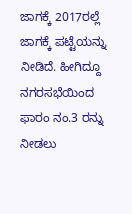ಜಾಗಕ್ಕೆ 2017ರಲ್ಲೆ ಜಾಗಕ್ಕೆ ಪಟ್ಟೆಯನ್ನು ನೀಡಿದೆ. ಹೀಗಿದ್ದೂ ನಗರಸಭೆಯಿಂದ ಫಾರಂ ನಂ.3 ರನ್ನು ನೀಡಲು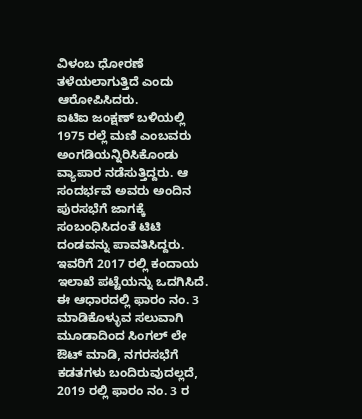ವಿಳಂಬ ಧೋರಣೆ ತಳೆಯಲಾಗುತ್ತಿದೆ ಎಂದು ಆರೋಪಿಸಿದರು.
ಐಟಿಐ ಜಂಕ್ಷಣ್ ಬಳಿಯಲ್ಲಿ 1975 ರಲ್ಲೆ ಮಣಿ ಎಂಬವರು ಅಂಗಡಿಯನ್ನಿರಿಸಿಕೊಂಡು ವ್ಯಾಪಾರ ನಡೆಸುತ್ತಿದ್ದರು. ಆ ಸಂದರ್ಭವೆ ಅವರು ಅಂದಿನ ಪುರಸಭೆಗೆ ಜಾಗಕ್ಕೆ ಸಂಬಂಧಿಸಿದಂತೆ ಟಿಟಿ ದಂಡವನ್ನು ಪಾವತಿಸಿದ್ದರು. ಇವರಿಗೆ 2017 ರಲ್ಲಿ ಕಂದಾಯ ಇಲಾಖೆ ಪಟ್ಟೆಯನ್ನು ಒದಗಿಸಿದೆ. ಈ ಆಧಾರದಲ್ಲಿ ಫಾರಂ ನಂ. 3 ಮಾಡಿಕೊಳ್ಳುವ ಸಲುವಾಗಿ ಮೂಡಾದಿಂದ ಸಿಂಗಲ್ ಲೇ ಔಟ್ ಮಾಡಿ, ನಗರಸಭೆಗೆ ಕಡತಗಳು ಬಂದಿರುವುದಲ್ಲದೆ, 2019 ರಲ್ಲಿ ಫಾರಂ ನಂ. 3 ರ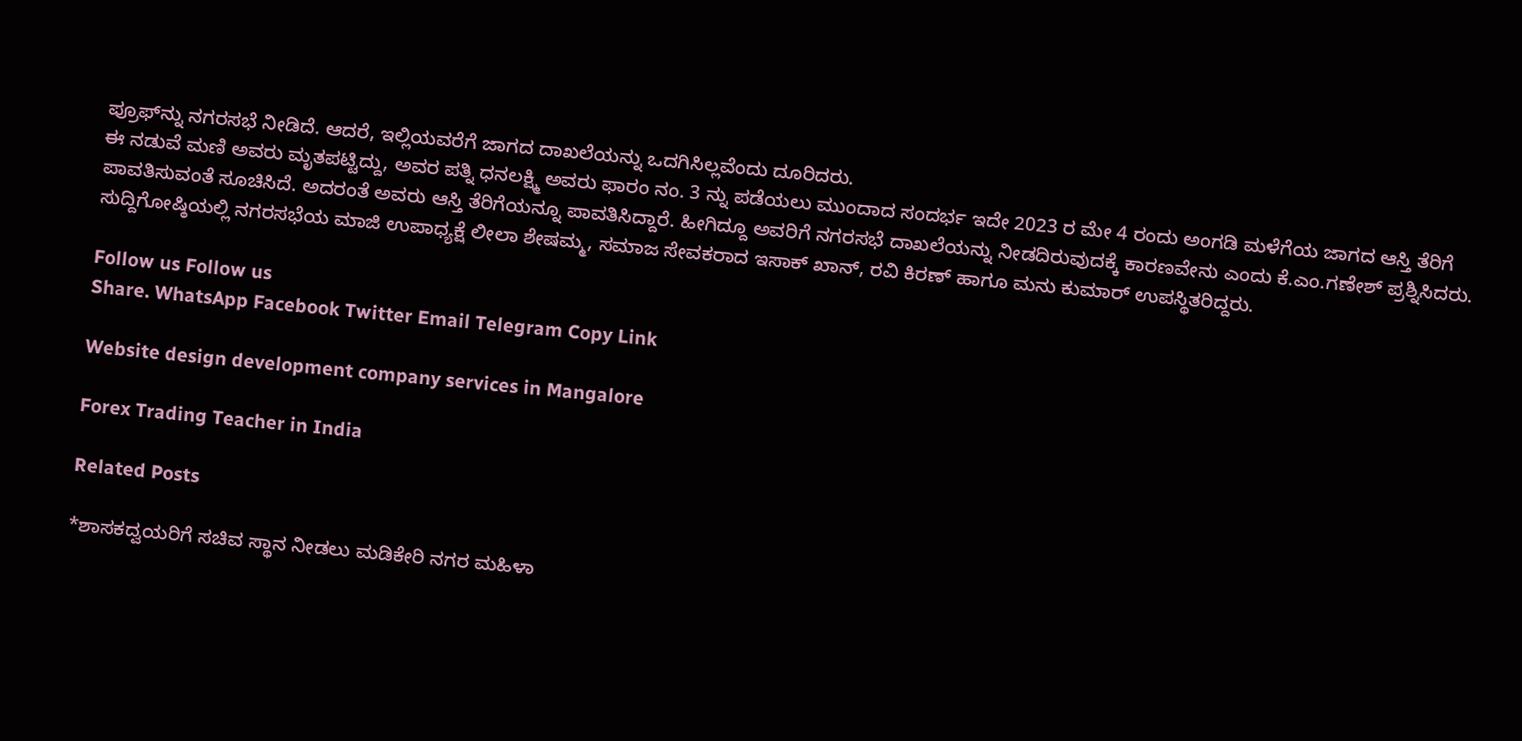ಪ್ರೂಫ್‍ನ್ನು ನಗರಸಭೆ ನೀಡಿದೆ. ಆದರೆ, ಇಲ್ಲಿಯವರೆಗೆ ಜಾಗದ ದಾಖಲೆಯನ್ನು ಒದಗಿಸಿಲ್ಲವೆಂದು ದೂರಿದರು.
ಈ ನಡುವೆ ಮಣಿ ಅವರು ಮೃತಪಟ್ಟಿದ್ದು, ಅವರ ಪತ್ನಿ ಧನಲಕ್ಷ್ಮಿ ಅವರು ಫಾರಂ ನಂ. 3 ನ್ನು ಪಡೆಯಲು ಮುಂದಾದ ಸಂದರ್ಭ ಇದೇ 2023 ರ ಮೇ 4 ರಂದು ಅಂಗಡಿ ಮಳೆಗೆಯ ಜಾಗದ ಆಸ್ತಿ ತೆರಿಗೆ ಪಾವತಿಸುವಂತೆ ಸೂಚಿಸಿದೆ. ಅದರಂತೆ ಅವರು ಆಸ್ತಿ ತೆರಿಗೆಯನ್ನೂ ಪಾವತಿಸಿದ್ದಾರೆ. ಹೀಗಿದ್ದೂ ಅವರಿಗೆ ನಗರಸಭೆ ದಾಖಲೆಯನ್ನು ನೀಡದಿರುವುದಕ್ಕೆ ಕಾರಣವೇನು ಎಂದು ಕೆ.ಎಂ.ಗಣೇಶ್ ಪ್ರಶ್ನಿಸಿದರು.
ಸುದ್ದಿಗೋಷ್ಠಿಯಲ್ಲಿ ನಗರಸಭೆಯ ಮಾಜಿ ಉಪಾಧ್ಯಕ್ಷೆ ಲೀಲಾ ಶೇಷಮ್ಮ, ಸಮಾಜ ಸೇವಕರಾದ ಇಸಾಕ್ ಖಾನ್, ರವಿ ಕಿರಣ್ ಹಾಗೂ ಮನು ಕುಮಾರ್ ಉಪಸ್ಥಿತರಿದ್ದರು.

Follow us Follow us
Share. WhatsApp Facebook Twitter Email Telegram Copy Link

Website design development company services in Mangalore

Forex Trading Teacher in India

Related Posts

*ಶಾಸಕದ್ವಯರಿಗೆ ಸಚಿವ ಸ್ಥಾನ ನೀಡಲು ಮಡಿಕೇರಿ ನಗರ ಮಹಿಳಾ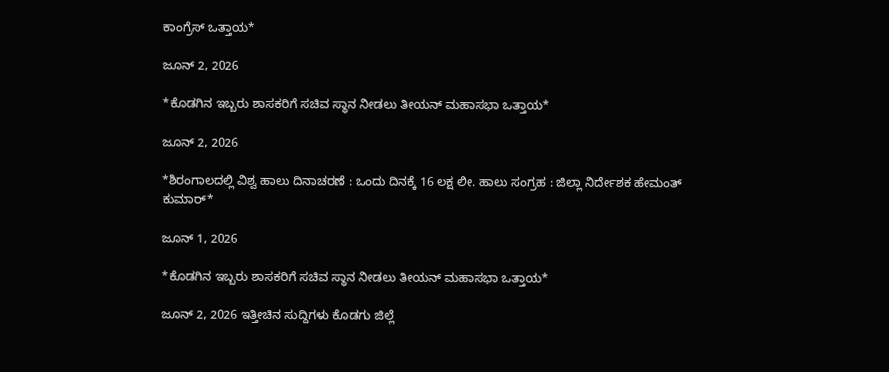ಕಾಂಗ್ರೆಸ್ ಒತ್ತಾಯ*

ಜೂನ್ 2, 2026

*ಕೊಡಗಿನ ಇಬ್ಬರು ಶಾಸಕರಿಗೆ ಸಚಿವ ಸ್ಥಾನ ನೀಡಲು ತೀಯನ್ ಮಹಾಸಭಾ ಒತ್ತಾಯ*

ಜೂನ್ 2, 2026

*ಶಿರಂಗಾಲದಲ್ಲಿ ವಿಶ್ವ ಹಾಲು ದಿನಾಚರಣೆ : ಒಂದು ದಿನಕ್ಕೆ 16 ಲಕ್ಷ ಲೀ. ಹಾಲು ಸಂಗ್ರಹ : ಜಿಲ್ಲಾ ನಿರ್ದೇಶಕ ಹೇಮಂತ್ ಕುಮಾರ್*

ಜೂನ್ 1, 2026

*ಕೊಡಗಿನ ಇಬ್ಬರು ಶಾಸಕರಿಗೆ ಸಚಿವ ಸ್ಥಾನ ನೀಡಲು ತೀಯನ್ ಮಹಾಸಭಾ ಒತ್ತಾಯ*

ಜೂನ್ 2, 2026 ಇತ್ತೀಚಿನ ಸುದ್ದಿಗಳು ಕೊಡಗು ಜಿಲ್ಲೆ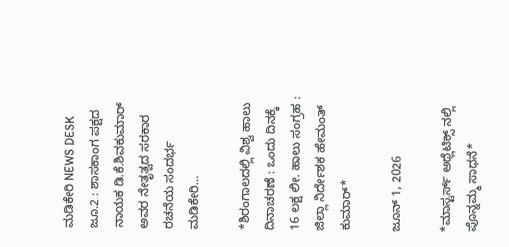ಮಡಿಕೇರಿ NEWS DESK ಜೂ.2 : ಶಾಸಕಾಂಗ ಪಕ್ಷದ ನಾಯಕ ಡಿ.ಕೆ.ಶಿವಕುಮಾರ್ ಅವರ ನೇತೃತ್ವದ ಸರಕಾರ ರಚನೆಯ ಸಂದರ್ಭ ಮಡಿಕೇರಿ…

*ಶಿರಂಗಾಲದಲ್ಲಿ ವಿಶ್ವ ಹಾಲು ದಿನಾಚರಣೆ : ಒಂದು ದಿನಕ್ಕೆ 16 ಲಕ್ಷ ಲೀ. ಹಾಲು ಸಂಗ್ರಹ : ಜಿಲ್ಲಾ ನಿರ್ದೇಶಕ ಹೇಮಂತ್ ಕುಮಾರ್*

ಜೂನ್ 1, 2026

*ಮಾಸ್ಟರ್ಸ್ ಅಥ್ಲೆಟಿಕ್ಸ್ ನಲ್ಲಿ ಪೊನ್ನಮ್ಮ ಸಾಧನೆ*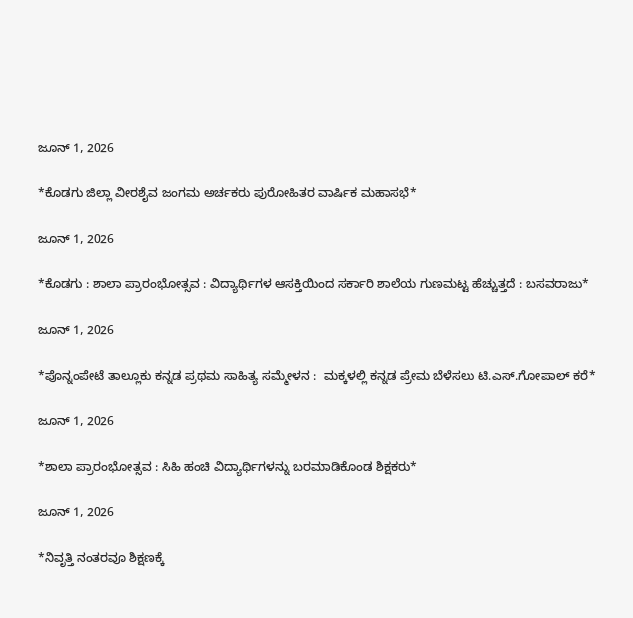ಜೂನ್ 1, 2026

*ಕೊಡಗು ಜಿಲ್ಲಾ ವೀರಶೈವ ಜಂಗಮ ಅರ್ಚಕರು ಪುರೋಹಿತರ ವಾರ್ಷಿಕ ಮಹಾಸಭೆ*

ಜೂನ್ 1, 2026

*ಕೊಡಗು : ಶಾಲಾ ಪ್ರಾರಂಭೋತ್ಸವ : ವಿದ್ಯಾರ್ಥಿಗಳ ಆಸಕ್ತಿಯಿಂದ ಸರ್ಕಾರಿ ಶಾಲೆಯ ಗುಣಮಟ್ಟ ಹೆಚ್ಚುತ್ತದೆ : ಬಸವರಾಜು*

ಜೂನ್ 1, 2026

*ಪೊನ್ನಂಪೇಟೆ ತಾಲ್ಲೂಕು ಕನ್ನಡ ಪ್ರಥಮ ಸಾಹಿತ್ಯ ಸಮ್ಮೇಳನ :  ಮಕ್ಕಳಲ್ಲಿ ಕನ್ನಡ ಪ್ರೇಮ ಬೆಳೆಸಲು ಟಿ.ಎಸ್.ಗೋಪಾಲ್ ಕರೆ*

ಜೂನ್ 1, 2026

*ಶಾಲಾ ಪ್ರಾರಂಭೋತ್ಸವ : ಸಿಹಿ ಹಂಚಿ ವಿದ್ಯಾರ್ಥಿಗಳನ್ನು ಬರಮಾಡಿಕೊಂಡ ಶಿಕ್ಷಕರು*

ಜೂನ್ 1, 2026

*ನಿವೃತ್ತಿ ನಂತರವೂ ಶಿಕ್ಷಣಕ್ಕೆ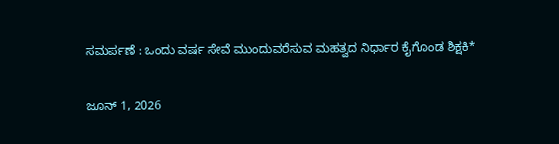ಸಮರ್ಪಣೆ : ಒಂದು ವರ್ಷ ಸೇವೆ ಮುಂದುವರೆಸುವ ಮಹತ್ವದ ನಿರ್ಧಾರ ಕೈಗೊಂಡ ಶಿಕ್ಷಕಿ*

ಜೂನ್ 1, 2026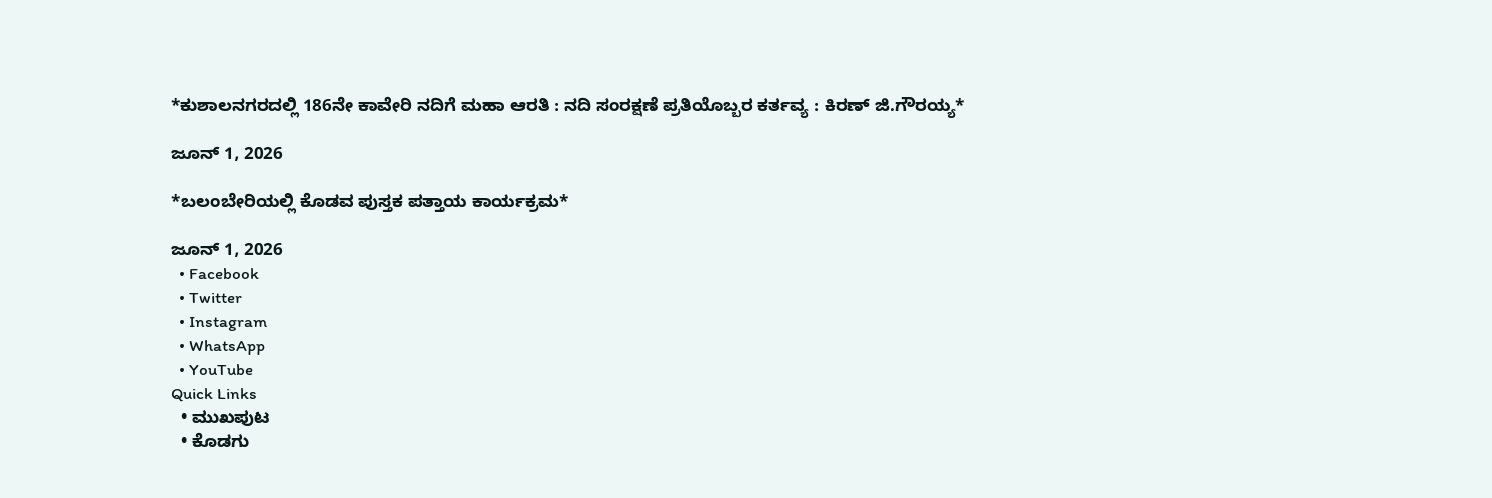*ಕುಶಾಲನಗರದಲ್ಲಿ 186ನೇ ಕಾವೇರಿ ನದಿಗೆ ಮಹಾ ಆರತಿ : ನದಿ ಸಂರಕ್ಷಣೆ ಪ್ರತಿಯೊಬ್ಬರ ಕರ್ತವ್ಯ : ಕಿರಣ್ ಜಿ.ಗೌರಯ್ಯ*

ಜೂನ್ 1, 2026

*ಬಲಂಬೇರಿಯಲ್ಲಿ ಕೊಡವ ಪುಸ್ತಕ ಪತ್ತಾಯ ಕಾರ್ಯಕ್ರಮ*

ಜೂನ್ 1, 2026
  • Facebook
  • Twitter
  • Instagram
  • WhatsApp
  • YouTube
Quick Links
  • ಮುಖಪುಟ
  • ಕೊಡಗು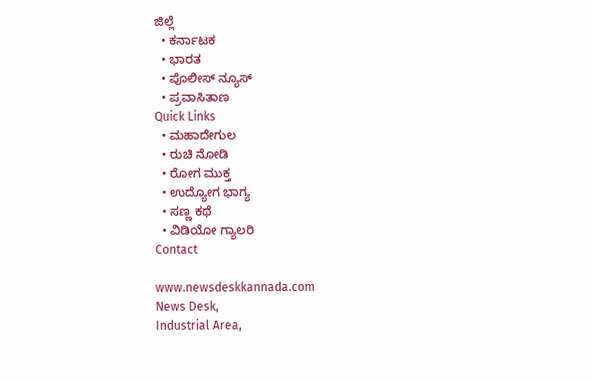ಜಿಲ್ಲೆ
  • ಕರ್ನಾಟಕ
  • ಭಾರತ
  • ಪೊಲೀಸ್ ನ್ಯೂಸ್
  • ಪ್ರವಾಸಿತಾಣ
Quick Links
  • ಮಹಾದೇಗುಲ
  • ರುಚಿ ನೋಡಿ
  • ರೋಗ ಮುಕ್ತ
  • ಉದ್ಯೋಗ ಭಾಗ್ಯ
  • ಸಣ್ಣ ಕಥೆ
  • ವಿಡಿಯೋ ಗ್ಯಾಲರಿ
Contact

www.newsdeskkannada.com
News Desk,
Industrial Area,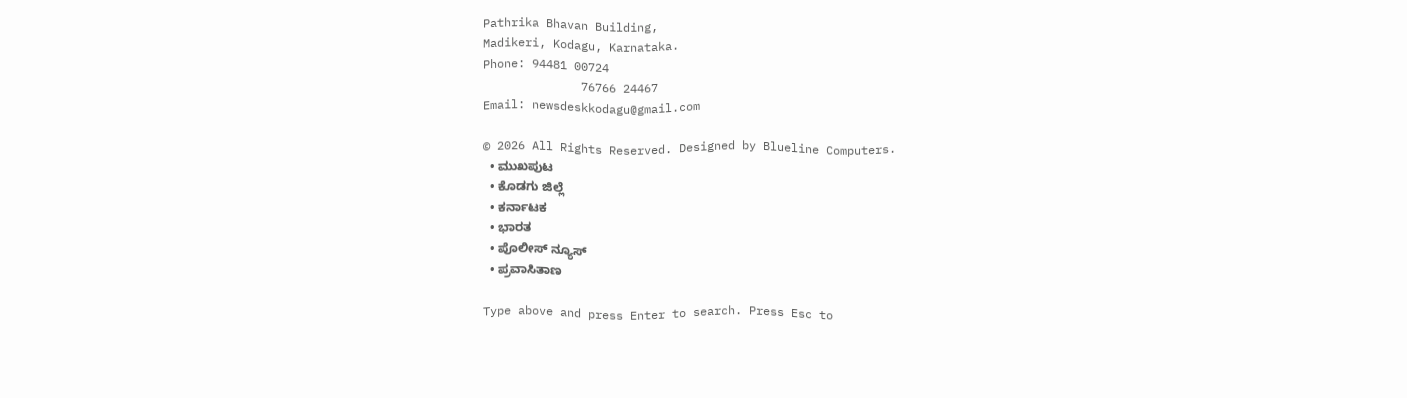Pathrika Bhavan Building,
Madikeri, Kodagu, Karnataka.
Phone: 94481 00724
              76766 24467
Email: newsdeskkodagu@gmail.com

© 2026 All Rights Reserved. Designed by Blueline Computers.
  • ಮುಖಪುಟ
  • ಕೊಡಗು ಜಿಲ್ಲೆ
  • ಕರ್ನಾಟಕ
  • ಭಾರತ
  • ಪೊಲೀಸ್ ನ್ಯೂಸ್
  • ಪ್ರವಾಸಿತಾಣ

Type above and press Enter to search. Press Esc to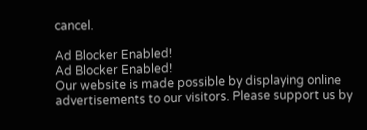cancel.

Ad Blocker Enabled!
Ad Blocker Enabled!
Our website is made possible by displaying online advertisements to our visitors. Please support us by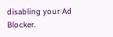disabling your Ad Blocker.